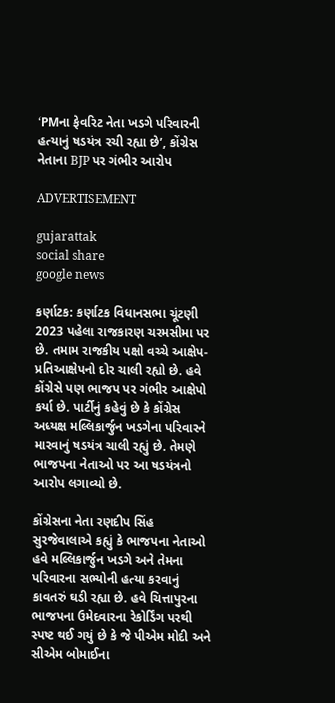‘PMના ફેવરિટ નેતા ખડગે પરિવારની હત્યાનું ષડયંત્ર રચી રહ્યા છે’, કોંગ્રેસ નેતાના BJP પર ગંભીર આરોપ

ADVERTISEMENT

gujarattak
social share
google news

કર્ણાટક: કર્ણાટક વિધાનસભા ચૂંટણી 2023 પહેલા રાજકારણ ચરમસીમા પર છે. તમામ રાજકીય પક્ષો વચ્ચે આક્ષેપ-પ્રતિઆક્ષેપનો દોર ચાલી રહ્યો છે. હવે કોંગ્રેસે પણ ભાજપ પર ગંભીર આક્ષેપો કર્યા છે. પાર્ટીનું કહેવું છે કે કોંગ્રેસ અધ્યક્ષ મલ્લિકાર્જુન ખડગેના પરિવારને મારવાનું ષડયંત્ર ચાલી રહ્યું છે. તેમણે ભાજપના નેતાઓ પર આ ષડયંત્રનો આરોપ લગાવ્યો છે.

કોંગ્રેસના નેતા રણદીપ સિંહ સુરજેવાલાએ કહ્યું કે ભાજપના નેતાઓ હવે મલ્લિકાર્જુન ખડગે અને તેમના પરિવારના સભ્યોની હત્યા કરવાનું કાવતરું ઘડી રહ્યા છે. હવે ચિત્તાપુરના ભાજપના ઉમેદવારના રેકોર્ડિંગ પરથી સ્પષ્ટ થઈ ગયું છે કે જે પીએમ મોદી અને સીએમ બોમાઈના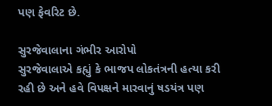પણ ફેવરિટ છે.

સુરજેવાલાના ગંભીર આરોપો
સુરજેવાલાએ કહ્યું કે ભાજપ લોકતંત્રની હત્યા કરી રહી છે અને હવે વિપક્ષને મારવાનું ષડયંત્ર પણ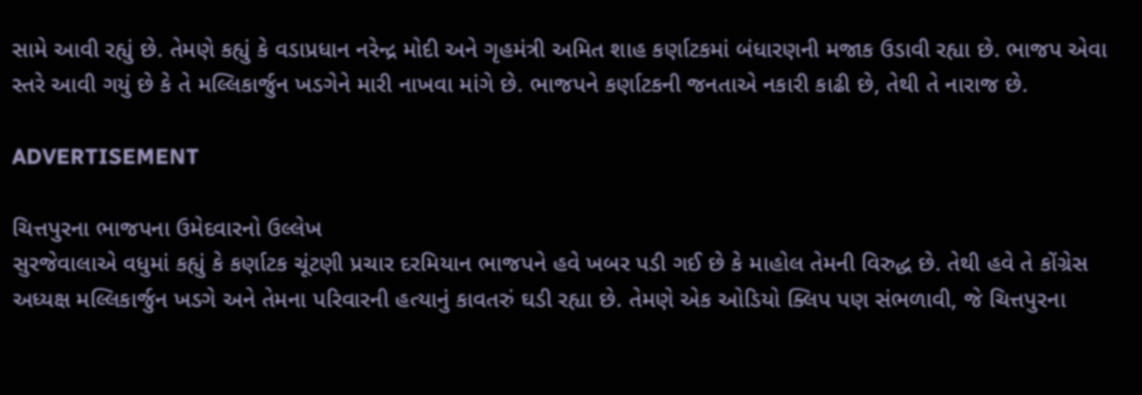સામે આવી રહ્યું છે. તેમણે કહ્યું કે વડાપ્રધાન નરેન્દ્ર મોદી અને ગૃહમંત્રી અમિત શાહ કર્ણાટકમાં બંધારણની મજાક ઉડાવી રહ્યા છે. ભાજપ એવા સ્તરે આવી ગયું છે કે તે મલ્લિકાર્જુન ખડગેને મારી નાખવા માંગે છે. ભાજપને કર્ણાટકની જનતાએ નકારી કાઢી છે, તેથી તે નારાજ છે.

ADVERTISEMENT

ચિત્તપુરના ભાજપના ઉમેદવારનો ઉલ્લેખ
સુરજેવાલાએ વધુમાં કહ્યું કે કર્ણાટક ચૂંટણી પ્રચાર દરમિયાન ભાજપને હવે ખબર પડી ગઈ છે કે માહોલ તેમની વિરુદ્ધ છે. તેથી હવે તે કોંગ્રેસ અધ્યક્ષ મલ્લિકાર્જુન ખડગે અને તેમના પરિવારની હત્યાનું કાવતરું ઘડી રહ્યા છે. તેમણે એક ઓડિયો ક્લિપ પણ સંભળાવી, જે ચિત્તપુરના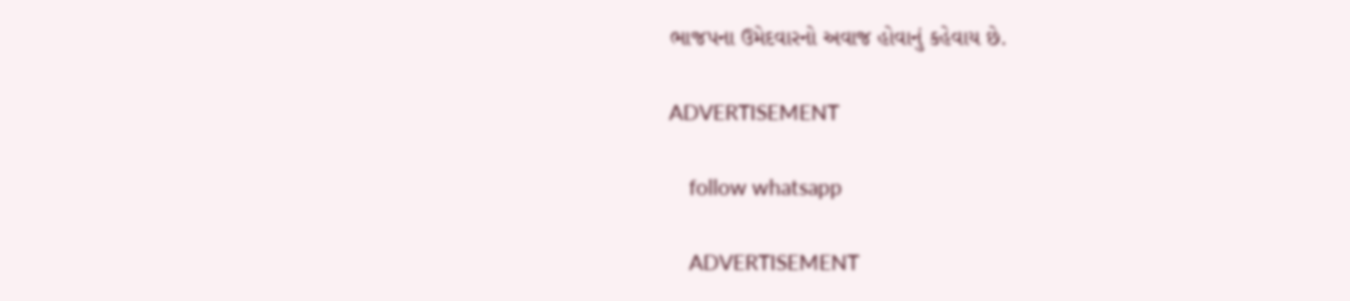ભાજપના ઉમેદવારનો અવાજ હોવાનું કહેવાય છે.

ADVERTISEMENT

    follow whatsapp

    ADVERTISEMENT